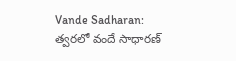Vande Sadharan: త్వరలో వందే సాధారణ్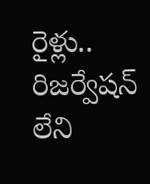రైళ్లు.. రిజర్వేషన్ లేని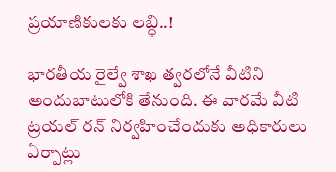ప్రయాణికులకు లబ్ధి..!

భారతీయ రైల్వే శాఖ త్వరలోనే వీటిని అందుబాటులోకి తేనుంది. ఈ వారమే వీటి ట్రయల్ రన్ నిర్వహించేందుకు అధికారులు ఏర్పాట్లు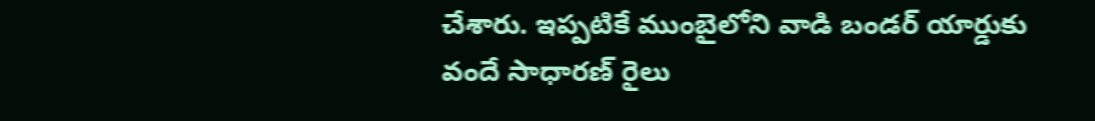చేశారు. ఇప్పటికే ముంబైలోని వాడి బండర్ యార్డుకు వందే సాధారణ్ రైలు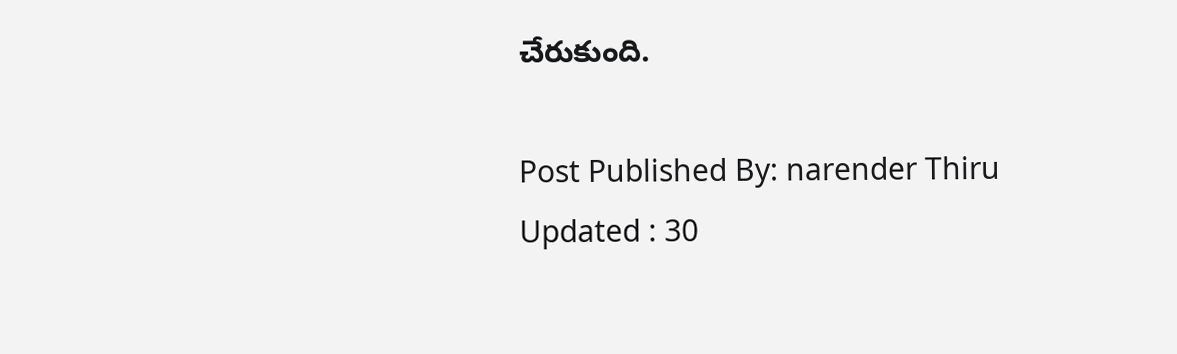చేరుకుంది.

Post Published By: narender Thiru
Updated : 30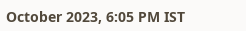October 2023, 6:05 PM IST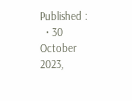Published :
  • 30 October 2023,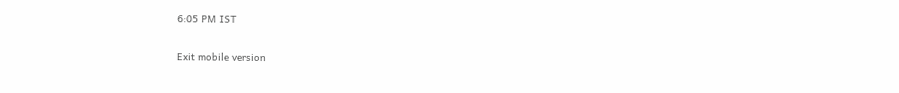6:05 PM IST

Exit mobile version